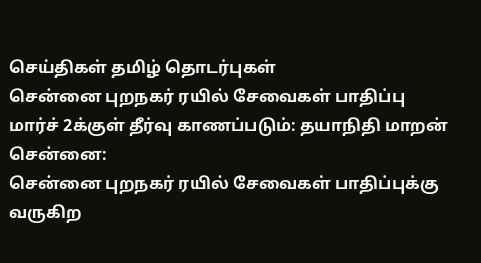செய்திகள் தமிழ் தொடர்புகள்
சென்னை புறநகர் ரயில் சேவைகள் பாதிப்பு மார்ச் 2க்குள் தீர்வு காணப்படும்: தயாநிதி மாறன்
சென்னை:
சென்னை புறநகர் ரயில் சேவைகள் பாதிப்புக்கு வருகிற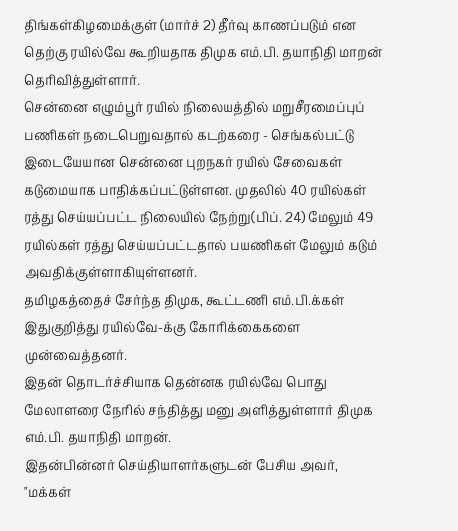திங்கள்கிழமைக்குள் (மார்ச் 2) தீர்வு காணப்படும் என தெற்கு ரயில்வே கூறியதாக திமுக எம்.பி. தயாநிதி மாறன் தெரிவித்துள்ளார்.
சென்னை எழும்பூர் ரயில் நிலையத்தில் மறுசீரமைப்புப் பணிகள் நடைபெறுவதால் கடற்கரை - செங்கல்பட்டு இடையேயான சென்னை புறநகர் ரயில் சேவைகள் கடுமையாக பாதிக்கப்பட்டுள்ளன. முதலில் 40 ரயில்கள் ரத்து செய்யப்பட்ட நிலையில் நேற்று(பிப். 24) மேலும் 49 ரயில்கள் ரத்து செய்யப்பட்டதால் பயணிகள் மேலும் கடும் அவதிக்குள்ளாகியுள்ளனர்.
தமிழகத்தைச் சேர்ந்த திமுக, கூட்டணி எம்.பி.க்கள் இதுகுறித்து ரயில்வே-க்கு கோரிக்கைகளை முன்வைத்தனர்.
இதன் தொடர்ச்சியாக தென்னக ரயில்வே பொது மேலாளரை நேரில் சந்தித்து மனு அளித்துள்ளார் திமுக எம்.பி. தயாநிதி மாறன்.
இதன்பின்னர் செய்தியாளர்களுடன் பேசிய அவர்,
"மக்கள்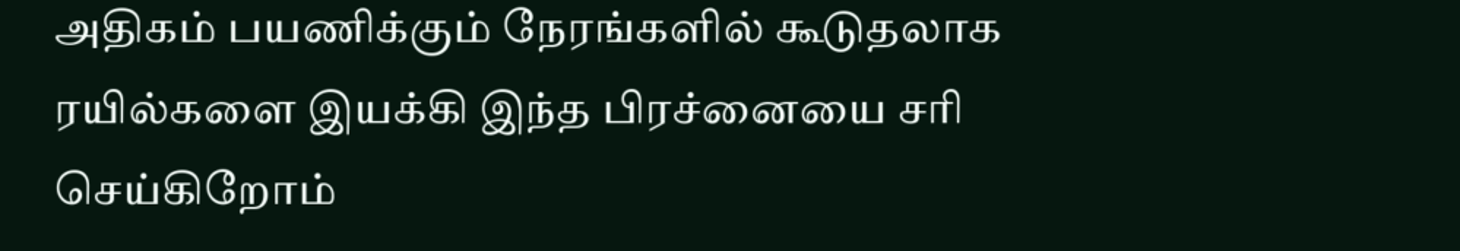அதிகம் பயணிக்கும் நேரங்களில் கூடுதலாக ரயில்களை இயக்கி இந்த பிரச்னையை சரி செய்கிறோம்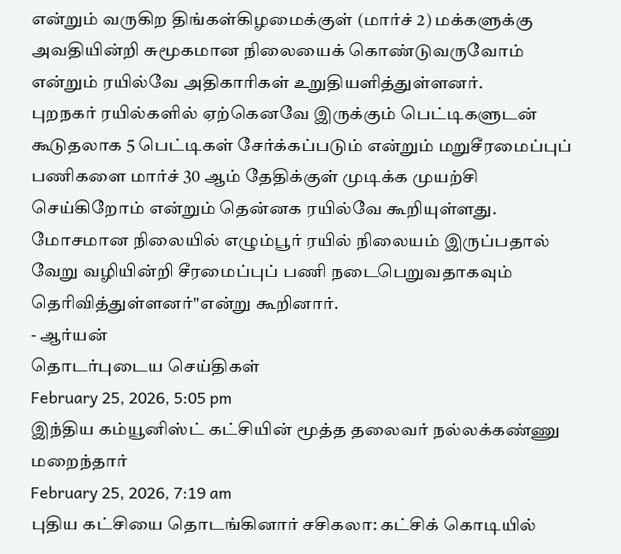என்றும் வருகிற திங்கள்கிழமைக்குள் (மார்ச் 2) மக்களுக்கு அவதியின்றி சுமூகமான நிலையைக் கொண்டுவருவோம் என்றும் ரயில்வே அதிகாரிகள் உறுதியளித்துள்ளனர்.
புறநகர் ரயில்களில் ஏற்கெனவே இருக்கும் பெட்டிகளுடன் கூடுதலாக 5 பெட்டிகள் சேர்க்கப்படும் என்றும் மறுசீரமைப்புப் பணிகளை மார்ச் 30 ஆம் தேதிக்குள் முடிக்க முயற்சி செய்கிறோம் என்றும் தென்னக ரயில்வே கூறியுள்ளது.
மோசமான நிலையில் எழும்பூர் ரயில் நிலையம் இருப்பதால் வேறு வழியின்றி சீரமைப்புப் பணி நடைபெறுவதாகவும் தெரிவித்துள்ளனர்"என்று கூறினார்.
- ஆர்யன்
தொடர்புடைய செய்திகள்
February 25, 2026, 5:05 pm
இந்திய கம்யூனிஸ்ட் கட்சியின் மூத்த தலைவர் நல்லக்கண்ணு மறைந்தார்
February 25, 2026, 7:19 am
புதிய கட்சியை தொடங்கினார் சசிகலா: கட்சிக் கொடியில்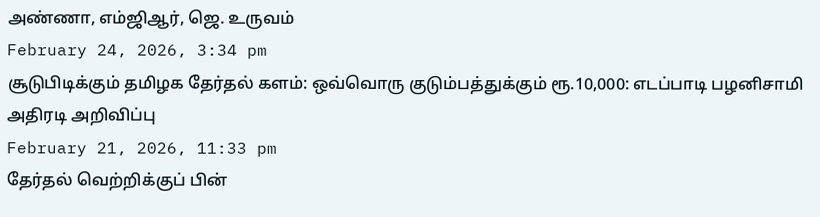அண்ணா, எம்ஜிஆர், ஜெ. உருவம்
February 24, 2026, 3:34 pm
சூடுபிடிக்கும் தமிழக தேர்தல் களம்: ஒவ்வொரு குடும்பத்துக்கும் ரூ.10,000: எடப்பாடி பழனிசாமி அதிரடி அறிவிப்பு
February 21, 2026, 11:33 pm
தேர்தல் வெற்றிக்குப் பின்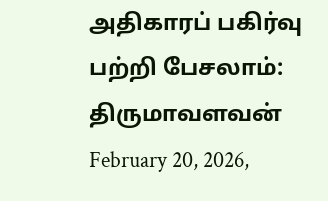அதிகாரப் பகிர்வு பற்றி பேசலாம்: திருமாவளவன்
February 20, 2026,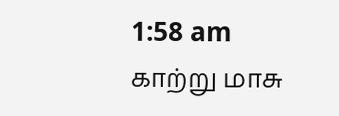1:58 am
காற்று மாசு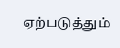ஏற்படுத்தும்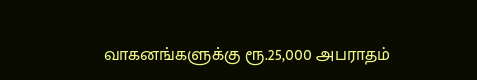வாகனங்களுக்கு ரூ.25,000 அபராதம்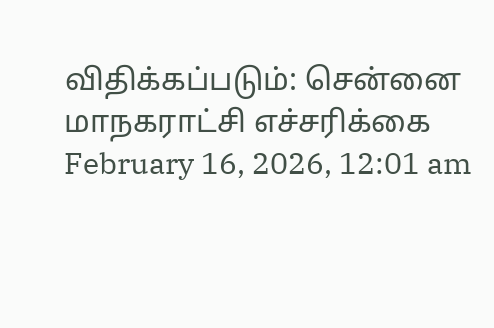விதிக்கப்படும்: சென்னை மாநகராட்சி எச்சரிக்கை
February 16, 2026, 12:01 am